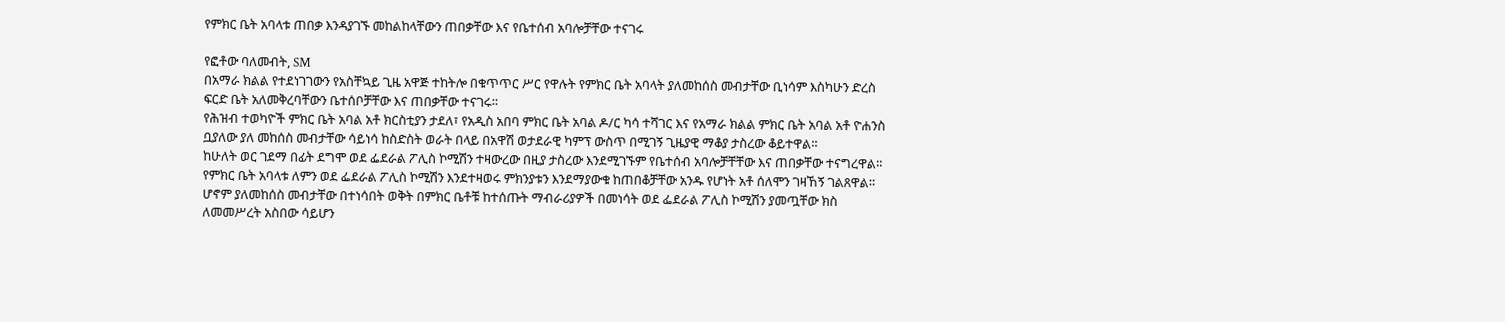የምክር ቤት አባላቱ ጠበቃ እንዳያገኙ መከልከላቸውን ጠበቃቸው እና የቤተሰብ አባሎቻቸው ተናገሩ

የፎቶው ባለመብት, SM
በአማራ ክልል የተደነገገውን የአስቸኳይ ጊዜ አዋጅ ተከትሎ በቁጥጥር ሥር የዋሉት የምክር ቤት አባላት ያለመከሰስ መብታቸው ቢነሳም እስካሁን ድረስ ፍርድ ቤት አለመቅረባቸውን ቤተሰቦቻቸው እና ጠበቃቸው ተናገሩ።
የሕዝብ ተወካዮች ምክር ቤት አባል አቶ ክርስቲያን ታደለ፣ የአዲስ አበባ ምክር ቤት አባል ዶ/ር ካሳ ተሻገር እና የአማራ ክልል ምክር ቤት አባል አቶ ዮሐንስ ቧያለው ያለ መከሰስ መብታቸው ሳይነሳ ከስድስት ወራት በላይ በአዋሽ ወታደራዊ ካምፕ ውስጥ በሚገኝ ጊዜያዊ ማቆያ ታስረው ቆይተዋል።
ከሁለት ወር ገደማ በፊት ደግሞ ወደ ፌደራል ፖሊስ ኮሚሽን ተዛውረው በዚያ ታስረው እንደሚገኙም የቤተሰብ አባሎቻቸቸው እና ጠበቃቸው ተናግረዋል።
የምክር ቤት አባላቱ ለምን ወደ ፌደራል ፖሊስ ኮሚሽን እንደተዛወሩ ምክንያቱን እንደማያውቁ ከጠበቆቻቸው አንዱ የሆነት አቶ ሰለሞን ገዛኸኝ ገልጸዋል።
ሆኖም ያለመከሰስ መብታቸው በተነሳበት ወቅት በምክር ቤቶቹ ከተሰጡት ማብራሪያዎች በመነሳት ወደ ፌደራል ፖሊስ ኮሚሽን ያመጧቸው ክስ ለመመሥረት አስበው ሳይሆን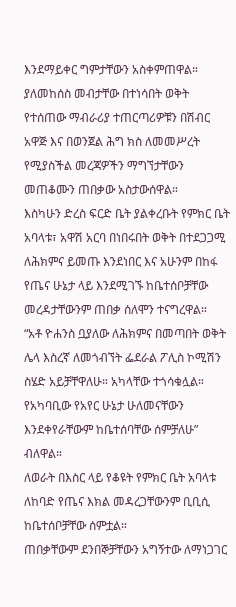እንደማይቀር ግምታቸውን አስቀምጠዋል።
ያለመከሰስ መብታቸው በተነሳበት ወቅት የተሰጠው ማብራሪያ ተጠርጣሪዎቹን በሽብር አዋጅ እና በወንጀል ሕግ ክስ ለመመሥረት የሚያስችል መረጃዎችን ማግኘታቸውን መጠቆሙን ጠበቃው አስታውሰዋል።
እስካሁን ድረስ ፍርድ ቤት ያልቀረቡት የምክር ቤት አባላቱ፣ አዋሽ አርባ በነበሩበት ወቅት በተደጋጋሚ ለሕክምና ይመጡ እንደነበር እና አሁንም በከፋ የጤና ሁኔታ ላይ እንደሚገኙ ከቤተሰቦቻቸው መረዳታቸውንም ጠበቃ ሰለሞን ተናግረዋል።
“አቶ ዮሐንስ ቧያለው ለሕክምና በመጣበት ወቅት ሌላ እስረኛ ለመጎብኘት ፌደራል ፖሊስ ኮሚሽን ስሄድ አይቻቸዋለሁ። አካላቸው ተጎሳቁሏል። የአካባቢው የአየር ሁኔታ ሁለመናቸውን እንደቀየራቸውም ከቤተሰባቸው ሰምቻለሁ” ብለዋል።
ለወራት በእስር ላይ የቆዩት የምክር ቤት አባላቱ ለከባድ የጤና እክል መዳረጋቸውንም ቢቢሲ ከቤተሰቦቻቸው ሰምቷል።
ጠበቃቸውም ደንበኞቻቸውን አግኝተው ለማነጋገር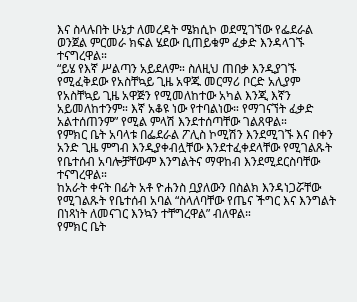እና ስላሉበት ሁኔታ ለመረዳት ሜክሲኮ ወደሚገኘው የፌደራል ወንጀል ምርመራ ክፍል ሄደው ቢጠይቁም ፈቃድ እንዳላገኙ ተናግረዋል።
“ይሄ የእኛ ሥልጣን አይደለም። ስለዚህ ጠበቃ እንዲያገኙ የሚፈቅደው የአስቸኳይ ጊዜ አዋጁ መርማሪ ቦርድ አሊያም የአስቸኳይ ጊዜ አዋጅን የሚመለከተው አካል እንጂ እኛን አይመለከተንም። እኛ አቆዩ ነው የተባልነው። የማገናኘት ፈቃድ አልተሰጠንም” የሚል ምላሽ እንደተሰጣቸው ገልጸዋል።
የምክር ቤት አባላቱ በፌደራል ፖሊስ ኮሚሽን እንደሚገኙ እና በቀን አንድ ጊዜ ምግብ እንዲያቀብሏቸው እንደተፈቀደላቸው የሚገልጹት የቤተሰብ አባሎቻቸውም እንግልትና ማዋከብ እንደሚደርስባቸው ተናግረዋል።
ከአራት ቀናት በፊት አቶ ዮሐንስ ቧያለውን በስልክ እንዳነጋሯቸው የሚገልጹት የቤተሰብ አባል “ስላለባቸው የጤና ችግር እና እንግልት በነጻነት ለመናገር እንኳን ተቸግረዋል” ብለዋል።
የምክር ቤት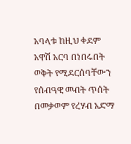አባላቱ ከዚህ ቀደም አዋሽ አርባ በነበሩበት ወቅት የሚደርሰባቸውን የሰብዓዊ መብት ጥሰት በመቃወም የረሃብ አድማ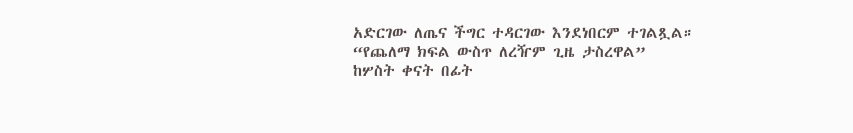አድርገው ለጤና ችግር ተዳርገው እንደነበርም ተገልጿል።
“የጨለማ ክፍል ውስጥ ለረዥም ጊዜ ታስረዋል”
ከሦስት ቀናት በፊት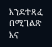እንደተጻፈ በሚገልጽ እና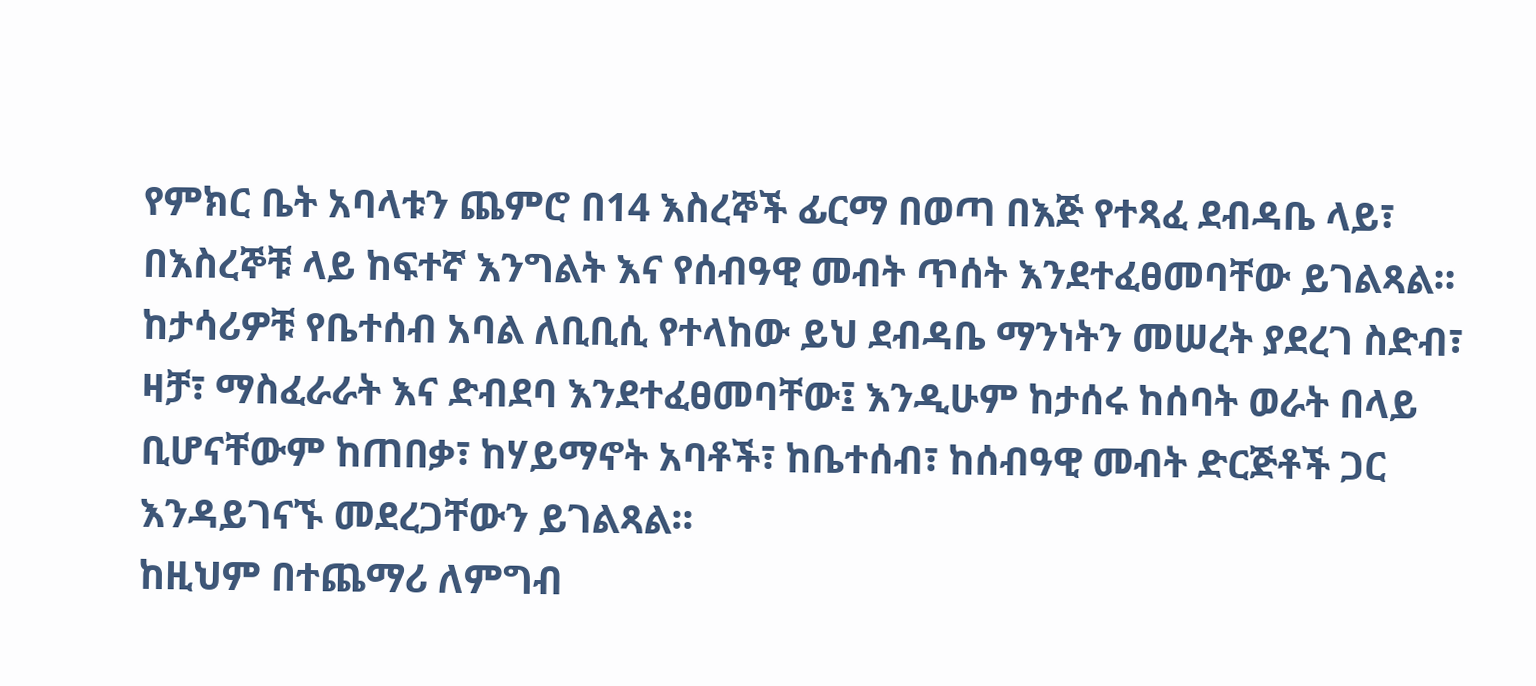የምክር ቤት አባላቱን ጨምሮ በ14 እስረኞች ፊርማ በወጣ በእጅ የተጻፈ ደብዳቤ ላይ፣ በእስረኞቹ ላይ ከፍተኛ እንግልት እና የሰብዓዊ መብት ጥሰት እንደተፈፀመባቸው ይገልጻል።
ከታሳሪዎቹ የቤተሰብ አባል ለቢቢሲ የተላከው ይህ ደብዳቤ ማንነትን መሠረት ያደረገ ስድብ፣ ዛቻ፣ ማስፈራራት እና ድብደባ እንደተፈፀመባቸው፤ እንዲሁም ከታሰሩ ከሰባት ወራት በላይ ቢሆናቸውም ከጠበቃ፣ ከሃይማኖት አባቶች፣ ከቤተሰብ፣ ከሰብዓዊ መብት ድርጅቶች ጋር እንዳይገናኙ መደረጋቸውን ይገልጻል።
ከዚህም በተጨማሪ ለምግብ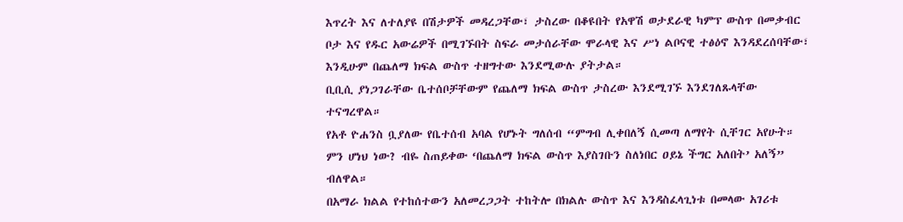እጥረት እና ለተለያዩ በሽታዎች መዳረጋቸው፣ ታስረው በቆዩበት የአዋሽ ወታደራዊ ካምፕ ውስጥ በመቃብር ቦታ እና የዱር አውሬዎች በሚገኙበት ስፍራ መታሰራቸው ሞራላዊ እና ሥነ ልቦናዊ ተፅዕኖ እንዳደረሰባቸው፣ እንዲሁም በጨለማ ክፍል ውስጥ ተዘግተው እንደሚውሉ ያትታል።
ቢቢሲ ያነጋገራቸው ቤተሰቦቻቸውም የጨለማ ክፍል ውስጥ ታስረው እንደሚገኙ እንደገለጹላቸው ተናግረዋል።
የአቶ ዮሐንስ ቧያለው የቤተሰብ አባል የሆኑት ግለሰብ “ምግብ ሊቀበለኝ ሲመጣ ለማየት ሲቸገር አየሁት። ምን ሆነህ ነው? ብዬ ስጠይቀው ‘በጨለማ ክፍል ውስጥ እያስገቡን ስለነበር ዐይኔ ችግር አለበት’ አለኝ” ብለዋል።
በአማራ ክልል የተከሰተውን አለመረጋጋት ተከትሎ በክልሉ ውስጥ እና እንዳስፈላጊነቱ በመላው አገሪቱ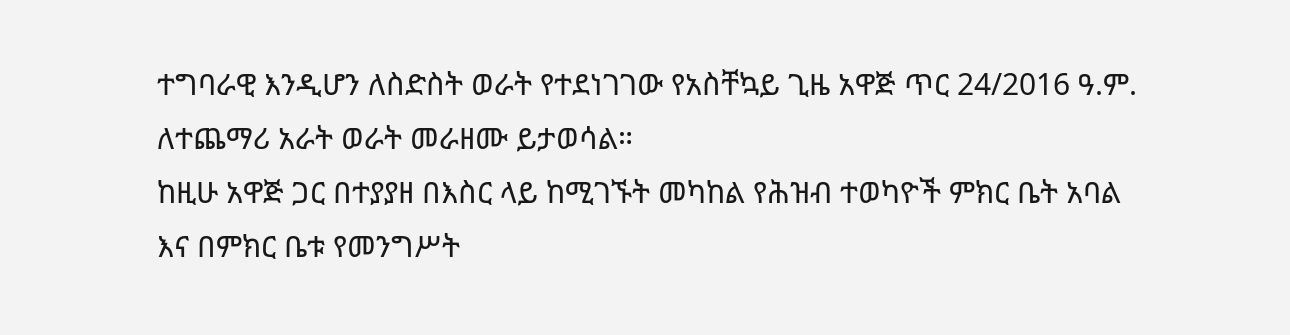ተግባራዊ እንዲሆን ለስድስት ወራት የተደነገገው የአስቸኳይ ጊዜ አዋጅ ጥር 24/2016 ዓ.ም. ለተጨማሪ አራት ወራት መራዘሙ ይታወሳል።
ከዚሁ አዋጅ ጋር በተያያዘ በእስር ላይ ከሚገኙት መካከል የሕዝብ ተወካዮች ምክር ቤት አባል እና በምክር ቤቱ የመንግሥት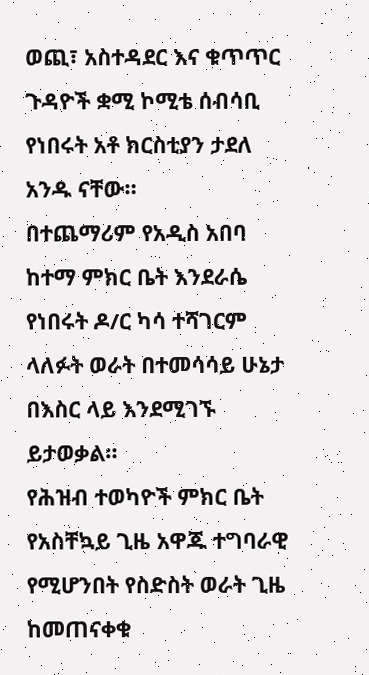ወጪ፣ አስተዳደር እና ቁጥጥር ጉዳዮች ቋሚ ኮሚቴ ሰብሳቢ የነበሩት አቶ ክርስቲያን ታደለ አንዱ ናቸው።
በተጨማሪም የአዲስ አበባ ከተማ ምክር ቤት እንደራሴ የነበሩት ዶ/ር ካሳ ተሻገርም ላለፉት ወራት በተመሳሳይ ሁኔታ በእስር ላይ እንደሚገኙ ይታወቃል።
የሕዝብ ተወካዮች ምክር ቤት የአስቸኳይ ጊዜ አዋጁ ተግባራዊ የሚሆንበት የስድስት ወራት ጊዜ ከመጠናቀቁ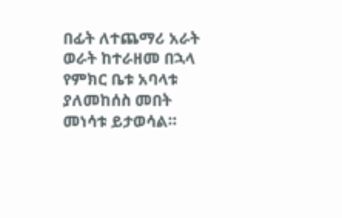በፊት ለተጨማሪ አራት ወራት ከተራዘመ በኋላ የምክር ቤቱ አባላቱ ያለመከሰስ መበት መነሳቱ ይታወሳል።